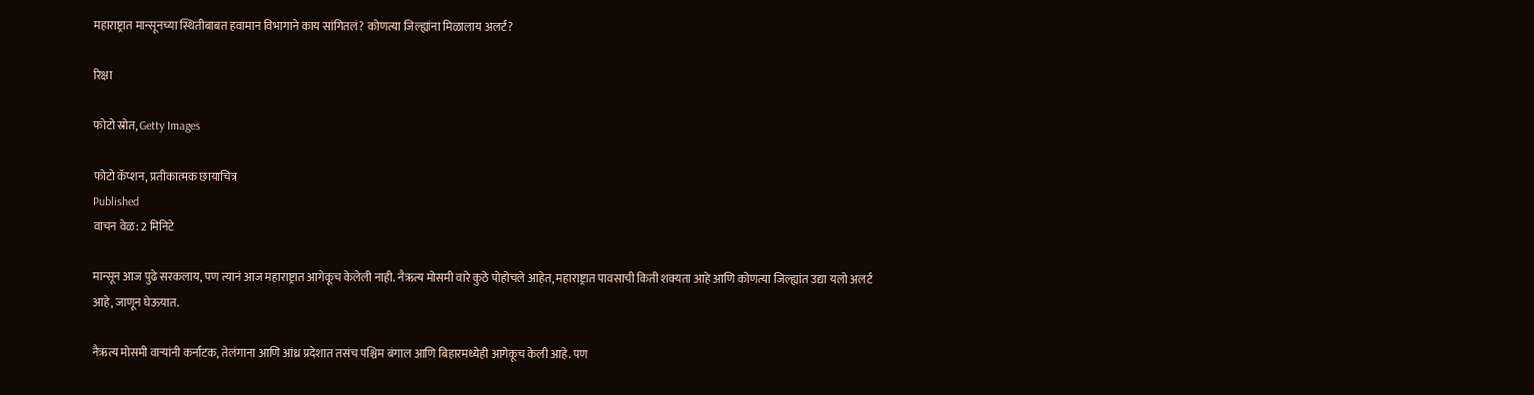महाराष्ट्रात मान्सूनच्या स्थितीबाबत हवामान विभागाने काय सांगितलं? कोणत्या जिल्ह्यांना मिळालाय अलर्ट?

रिक्षा

फोटो स्रोत, Getty Images

फोटो कॅप्शन, प्रतीकात्मक छायाचित्र
Published
वाचन वेळ: 2 मिनिटे

मान्सून आज पुढे सरकलाय, पण त्यानं आज महाराष्ट्रात आगेकूच केलेली नाही. नैऋत्य मोसमी वारे कुठे पोहोचले आहेत, महाराष्ट्रात पावसाची किती शक्यता आहे आणि कोणत्या जिल्ह्यांत उद्या यलो अलर्ट आहे, जाणून घेऊयात.

नैऋत्य मोसमी वाऱ्यांनी कर्नाटक, तेलंगाना आणि आंध्र प्रदेशात तसंच पश्चिम बंगाल आणि बिहारमध्येही आगेकूच केली आहे. पण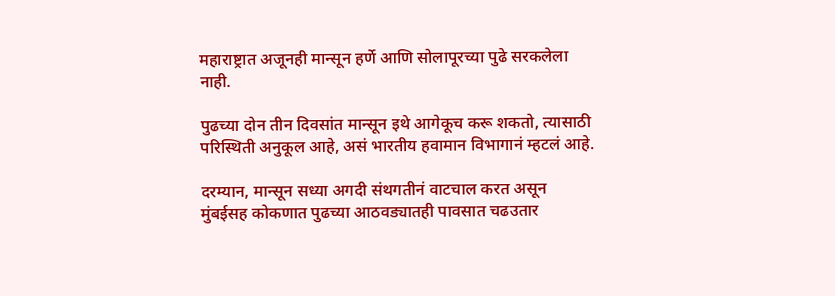महाराष्ट्रात अजूनही मान्सून हर्णे आणि सोलापूरच्या पुढे सरकलेला नाही.

पुढच्या दोन तीन दिवसांत मान्सून इथे आगेकूच करू शकतो, त्यासाठी परिस्थिती अनुकूल आहे, असं भारतीय हवामान विभागानं म्हटलं आहे.

दरम्यान, मान्सून सध्या अगदी संथगतीनं वाटचाल करत असून मुंबईसह कोकणात पुढच्या आठवड्यातही पावसात चढउतार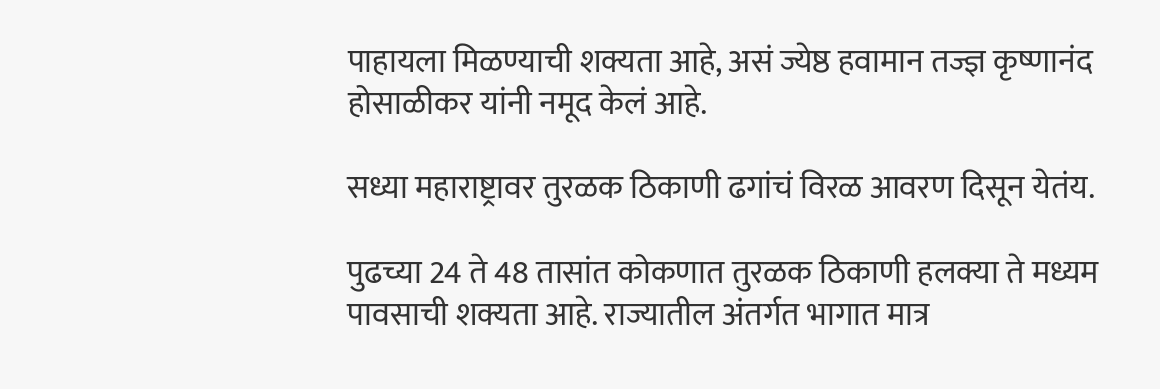पाहायला मिळण्याची शक्यता आहे, असं ज्येष्ठ हवामान तज्ज्ञ कृष्णानंद होसाळीकर यांनी नमूद केलं आहे.

सध्या महाराष्ट्रावर तुरळक ठिकाणी ढगांचं विरळ आवरण दिसून येतंय.

पुढच्या 24 ते 48 तासांत कोकणात तुरळक ठिकाणी हलक्या ते मध्यम पावसाची शक्यता आहे. राज्यातील अंतर्गत भागात मात्र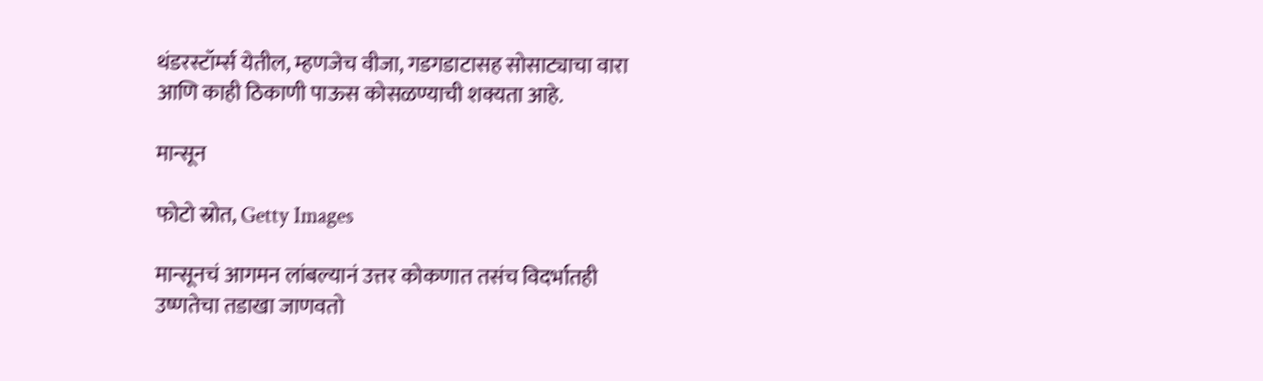थंडरस्टॉर्म्स येतील, म्हणजेच वीजा, गडगडाटासह सोसाट्याचा वारा आणि काही ठिकाणी पाऊस कोसळण्याची शक्यता आहे.

मान्सून

फोटो स्रोत, Getty Images

मान्सूनचं आगमन लांबल्यानं उत्तर कोकणात तसंच विदर्भातही उष्णतेचा तडाखा जाणवतो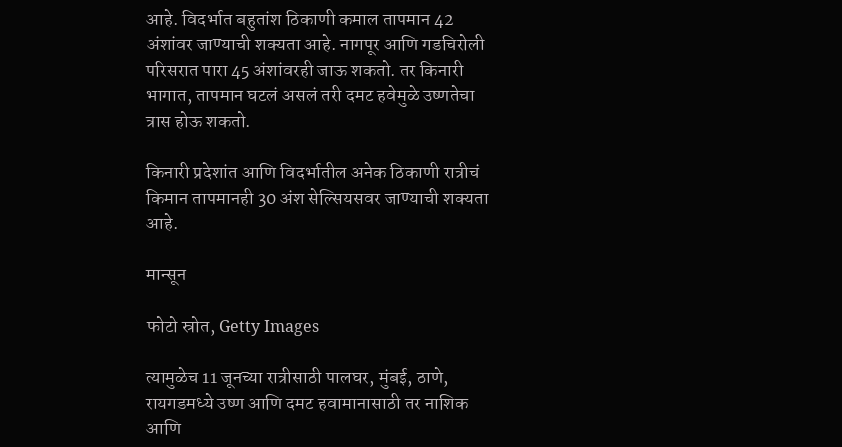आहे. विदर्भात बहुतांश ठिकाणी कमाल तापमान 42 अंशांवर जाण्याची शक्यता आहे. नागपूर आणि गडचिरोली परिसरात पारा 45 अंशांवरही जाऊ शकतो. तर किनारी भागात, तापमान घटलं असलं तरी दमट हवेमुळे उष्णतेचा त्रास होऊ शकतो.

किनारी प्रदेशांत आणि विदर्भातील अनेक ठिकाणी रात्रीचं किमान तापमानही 30 अंश सेल्सियसवर जाण्याची शक्यता आहे.

मान्सून

फोटो स्रोत, Getty Images

त्यामुळेच 11 जूनच्या रात्रीसाठी पालघर, मुंबई, ठाणे, रायगडमध्ये उष्ण आणि दमट हवामानासाठी तर नाशिक आणि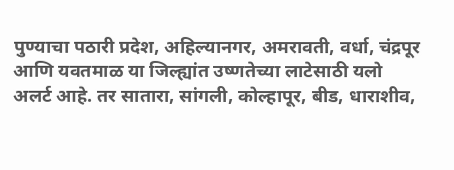पुण्याचा पठारी प्रदेश, अहिल्यानगर, अमरावती, वर्धा, चंद्रपूर आणि यवतमाळ या जिल्ह्यांत उष्णतेच्या लाटेसाठी यलो अलर्ट आहे. तर सातारा, सांगली, कोल्हापूर, बीड, धाराशीव,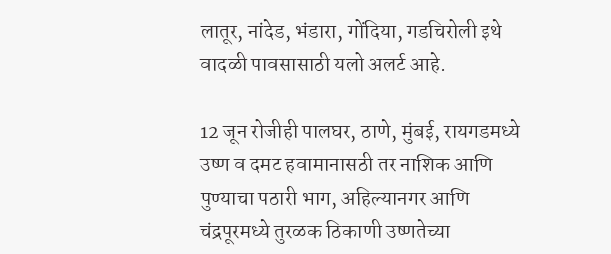लातूर, नांदेड, भंडारा, गोंदिया, गडचिरोली इथे वादळी पावसासाठी यलो अलर्ट आहे.

12 जून रोजीही पालघर, ठाणे, मुंबई, रायगडमध्ये उष्ण व दमट हवामानासठी तर नाशिक आणि पुण्याचा पठारी भाग, अहिल्यानगर आणि चंद्रपूरमध्ये तुरळक ठिकाणी उष्णतेच्या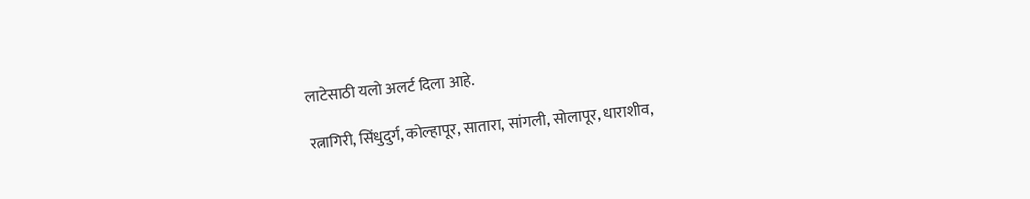लाटेसाठी यलो अलर्ट दिला आहे.

रत्नागिरी, सिंधुदुर्ग, कोल्हापूर, सातारा, सांगली, सोलापूर, धाराशीव,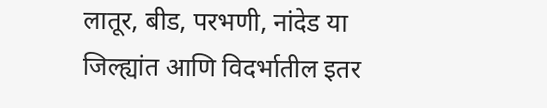लातूर, बीड, परभणी, नांदेड या जिल्ह्यांत आणि विदर्भातील इतर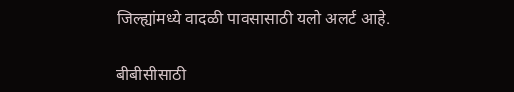जिल्ह्यांमध्ये वादळी पावसासाठी यलो अलर्ट आहे.

बीबीसीसाठी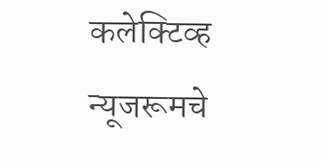कलेक्टिव्ह न्यूजरूमचे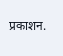प्रकाशन.